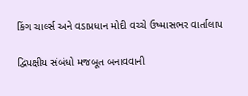કિંગ ચાર્લ્સ અને વડાપ્રધાન મોદી વચ્ચે ઉષ્માસભર વાર્તાલાપ

દ્વિપક્ષીય સંબંધો મજબૂત બનાવવાની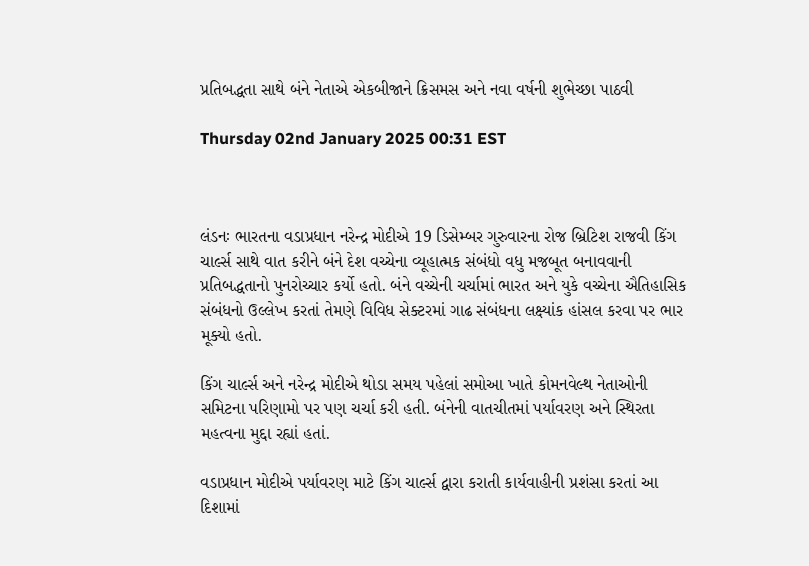પ્રતિબદ્ધતા સાથે બંને નેતાએ એકબીજાને ક્રિસમસ અને નવા વર્ષની શુભેચ્છા પાઠવી

Thursday 02nd January 2025 00:31 EST



લંડનઃ ભારતના વડાપ્રધાન નરેન્દ્ર મોદીએ 19 ડિસેમ્બર ગુરુવારના રોજ બ્રિટિશ રાજવી કિંગ ચાર્લ્સ સાથે વાત કરીને બંને દેશ વચ્ચેના વ્યૂહાત્મક સંબંધો વધુ મજબૂત બનાવવાની પ્રતિબદ્ધતાનો પુનરોચ્ચાર કર્યો હતો. બંને વચ્ચેની ચર્ચામાં ભારત અને યુકે વચ્ચેના ઐતિહાસિક સંબંધનો ઉલ્લેખ કરતાં તેમણે વિવિધ સેક્ટરમાં ગાઢ સંબંધના લક્ષ્યાંક હાંસલ કરવા પર ભાર મૂક્યો હતો.

કિંગ ચાર્લ્સ અને નરેન્દ્ર મોદીએ થોડા સમય પહેલાં સમોઆ ખાતે કોમનવેલ્થ નેતાઓની સમિટના પરિણામો પર પણ ચર્ચા કરી હતી. બંનેની વાતચીતમાં પર્યાવરણ અને સ્થિરતા મહત્વના મુદ્દા રહ્યાં હતાં.

વડાપ્રધાન મોદીએ પર્યાવરણ માટે કિંગ ચાર્લ્સ દ્વારા કરાતી કાર્યવાહીની પ્રશંસા કરતાં આ દિશામાં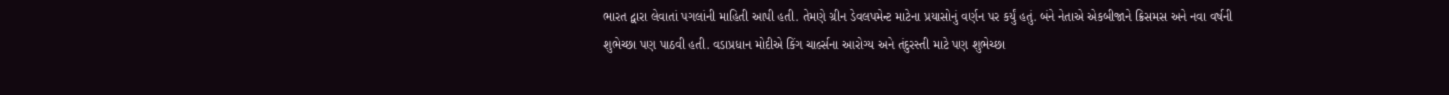ભારત દ્વારા લેવાતાં પગલાંની માહિતી આપી હતી. તેમણે ગ્રીન ડેવલપમેન્ટ માટેના પ્રયાસોનું વર્ણન પર કર્યું હતું. બંને નેતાએ એકબીજાને ક્રિસમસ અને નવા વર્ષની શુભેચ્છા પણ પાઠવી હતી. વડાપ્રધાન મોદીએ કિંગ ચાર્લ્સના આરોગ્ય અને તંદુરસ્તી માટે પણ શુભેચ્છા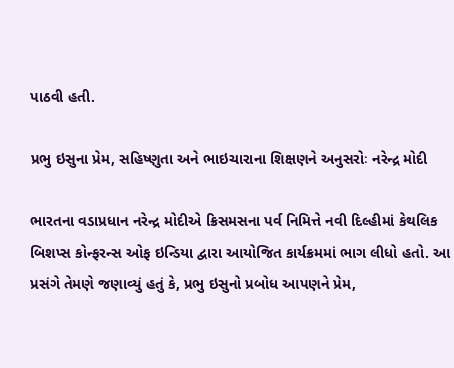પાઠવી હતી.

પ્રભુ ઇસુના પ્રેમ, સહિષ્ણુતા અને ભાઇચારાના શિક્ષણને અનુસરોઃ નરેન્દ્ર મોદી

ભારતના વડાપ્રધાન નરેન્દ્ર મોદીએ ક્રિસમસના પર્વ નિમિત્તે નવી દિલ્હીમાં કેથલિક બિશપ્સ કોન્ફરન્સ ઓફ ઇન્ડિયા દ્વારા આયોજિત કાર્યક્રમમાં ભાગ લીધો હતો. આ પ્રસંગે તેમણે જણાવ્યું હતું કે, પ્રભુ ઇસુનો પ્રબોધ આપણને પ્રેમ,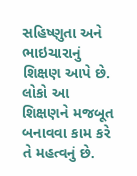સહિષ્ણુતા અને ભાઇચારાનું શિક્ષણ આપે છે. લોકો આ શિક્ષણને મજબૂત બનાવવા કામ કરે તે મહત્વનું છે.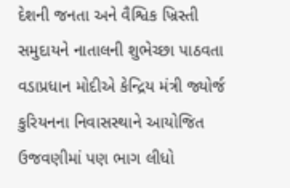દેશની જનતા અને વૈશ્વિક ખ્રિસ્તી સમુદાયને નાતાલની શુભેચ્છા પાઠવતા વડાપ્રધાન મોદીએ કેન્દ્રિય મંત્રી જ્યોર્જ કુરિયનના નિવાસસ્થાને આયોજિત ઉજવણીમાં પણ ભાગ લીધો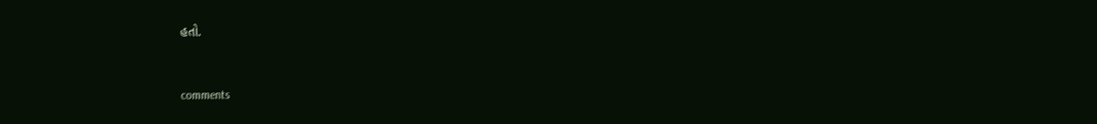હતો.


comments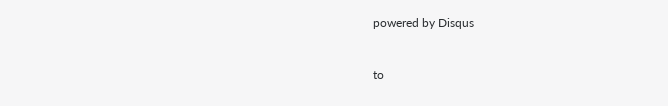powered by Disqus



to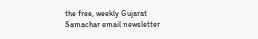the free, weekly Gujarat Samachar email newsletter